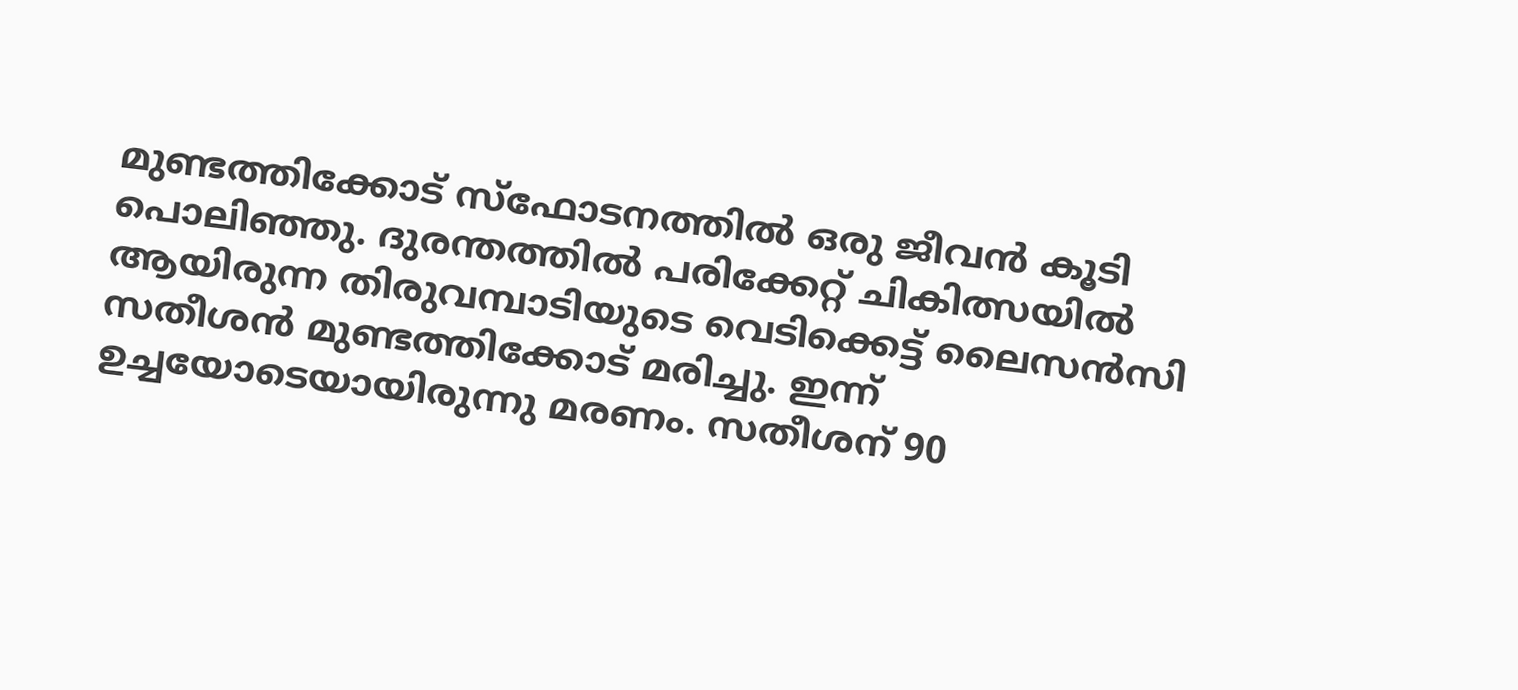മുണ്ടത്തിക്കോട് സ്ഫോടനത്തിൽ ഒരു ജീവൻ കൂടി പൊലിഞ്ഞു. ദുരന്തത്തിൽ പരിക്കേറ്റ് ചികിത്സയിൽ ആയിരുന്ന തിരുവമ്പാടിയുടെ വെടിക്കെട്ട് ലൈസൻസി സതീശൻ മുണ്ടത്തിക്കോട് മരിച്ചു. ഇന്ന് ഉച്ചയോടെയായിരുന്നു മരണം. സതീശന് 90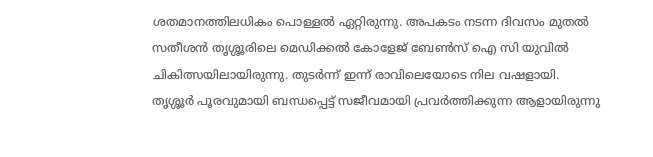ശതമാനത്തിലധികം പൊള്ളൽ ഏറ്റിരുന്നു. അപകടം നടന്ന ദിവസം മുതൽ സതീശൻ തൃശ്ശൂരിലെ മെഡിക്കൽ കോളേജ് ബേൺസ് ഐ സി യുവിൽ ചികിത്സയിലായിരുന്നു. തുടർന്ന് ഇന്ന് രാവിലെയോടെ നില വഷളായി.
തൃശ്ശൂർ പൂരവുമായി ബന്ധപ്പെട്ട് സജീവമായി പ്രവർത്തിക്കുന്ന ആളായിരുന്നു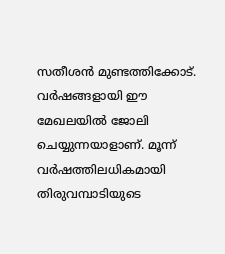സതീശൻ മുണ്ടത്തിക്കോട്. വർഷങ്ങളായി ഈ മേഖലയിൽ ജോലി ചെയ്യുന്നയാളാണ്. മൂന്ന് വർഷത്തിലധികമായി തിരുവമ്പാടിയുടെ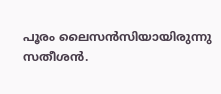പൂരം ലൈസൻസിയായിരുന്നു സതീശൻ.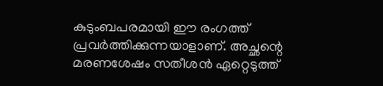കുടുംബപരമായി ഈ രംഗത്ത് പ്രവർത്തിക്കുന്നയാളാണ്. അച്ഛന്റെ മരണശേഷം സതീശൻ ഏറ്റെടുത്ത്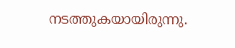നടത്തുകയായിരുന്നു.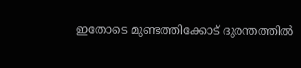ഇതോടെ മുണ്ടത്തിക്കോട് ദുരന്തത്തിൽ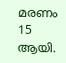മരണം 15 ആയി.